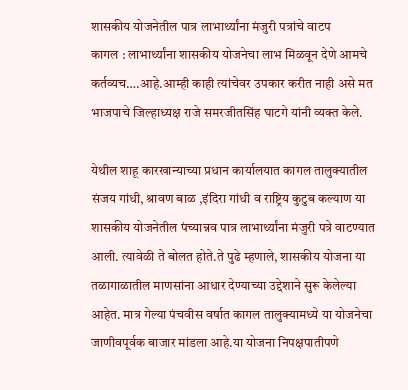शासकीय योजनेतील पात्र लाभार्थ्यांना मंजुरी पत्रांचे वाटप
कागल : लाभार्थ्यांना शासकीय योजनेचा लाभ मिळवून देणे आमचे कर्तव्यच….आहे.आम्ही काही त्यांचेवर उपकार करीत नाही असे मत भाजपाचे जिल्हाध्यक्ष राजे समरजीतसिंह घाटगे यांनी व्यक्त केले.

येथील शाहू कारखान्याच्या प्रधान कार्यालयात कागल तालुक्यातील संजय गांधी, श्रावण बाळ ,इंदिरा गांधी व राष्ट्रिय कुटुब कल्याण या शासकीय योजनेतील पंच्यान्नव पात्र लाभार्थ्यांना मंजुरी पत्रे वाटण्यात आली. त्यावेळी ते बोलत होते.ते पुढे म्हणाले, शासकीय योजना या तळागाळातील माणसांना आधार देण्याच्या उद्देशाने सुरू केलेल्या आहेत. मात्र गेल्या पंचवीस वर्षात कागल तालुक्यामध्ये या योजनेचा जाणीवपूर्वक बाजार मांडला आहे.या योजना निपक्षपातीपणे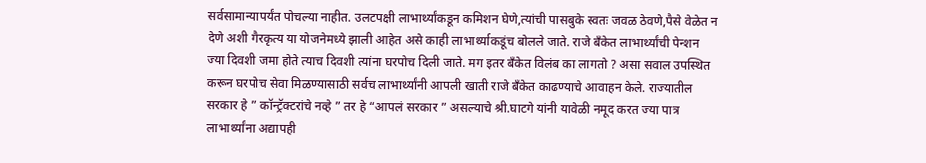सर्वसामान्यापर्यंत पोचल्या नाहीत. उलटपक्षी लाभार्थ्यांकडून कमिशन घेणे,त्यांची पासबुके स्वतः जवळ ठेवणे,पैसे वेळेत न देणे अशी गैरकृत्य या योजनेमध्ये झाली आहेत असे काही लाभार्थ्याकडूंच बोलले जाते. राजे बँकेत लाभार्थ्यांची पेन्शन ज्या दिवशी जमा होते त्याच दिवशी त्यांना घरपोच दिली जाते. मग इतर बँकेत विलंब का लागतो ? असा सवाल उपस्थित करून घरपोच सेवा मिळण्यासाठी सर्वच लाभार्थ्यांनी आपली खाती राजे बँकेत काढण्याचे आवाहन केले. राज्यातील सरकार हे ” कॉन्ट्रॅक्टरांचे नव्हे ” तर हे “आपलं सरकार ” असल्याचे श्री.घाटगे यांनी यावेळी नमूद करत ज्या पात्र लाभार्थ्यांना अद्यापही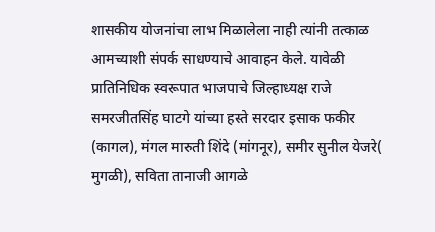शासकीय योजनांचा लाभ मिळालेला नाही त्यांनी तत्काळ आमच्याशी संपर्क साधण्याचे आवाहन केले. यावेळी प्रातिनिधिक स्वरूपात भाजपाचे जिल्हाध्यक्ष राजे समरजीतसिंह घाटगे यांच्या हस्ते सरदार इसाक फकीर (कागल), मंगल मारुती शिंदे (मांगनूर), समीर सुनील येजरे( मुगळी), सविता तानाजी आगळे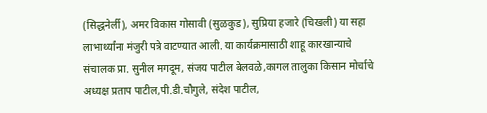(सिद्धनेर्ली), अमर विकास गोसावी (सुळकुड), सुप्रिया हजारे (चिखली) या सहा लाभार्थ्यांना मंजुरी पत्रे वाटण्यात आली. या कार्यक्रमासाठी शाहू कारखान्याचे संचालक प्रा. सुनील मगदूम, संजय पाटील बेलवळे,कागल तालुका किसान मोर्चाचे अध्यक्ष प्रताप पाटील,पी.डी.चौगुले, संदेश पाटील,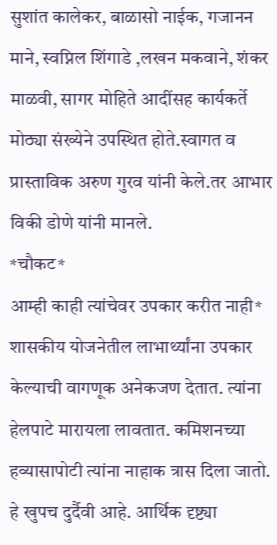सुशांत कालेकर, बाळासो नाईक, गजानन माने, स्वप्निल शिंगाडे ,लखन मकवाने, शंकर माळवी, सागर मोहिते आदींसह कार्यकर्ते मोठ्या संख्येने उपस्थित होते.स्वागत व प्रास्ताविक अरुण गुरव यांनी केले.तर आभार विकी डोणे यांनी मानले.
*चौकट*
आम्ही काही त्यांचेवर उपकार करीत नाही* शासकीय योजनेतील लाभार्थ्यांना उपकार केल्याची वागणूक अनेकजण देतात. त्यांना हेलपाटे मारायला लावतात. कमिशनच्या हव्यासापोटी त्यांना नाहाक त्रास दिला जातो. हे खुपच दुर्दैवी आहे. आर्थिक दृष्ट्या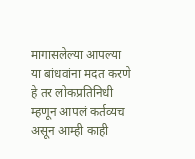मागासलेल्या आपल्या या बांधवांना मदत करणे हे तर लोकप्रतिनिधी म्हणून आपलं कर्तव्यच असून आम्ही काही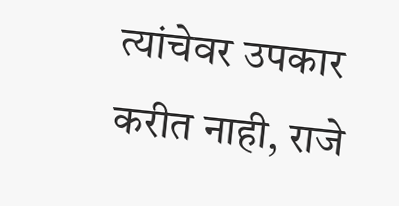त्यांचेवर उपकार करीत नाही, राजे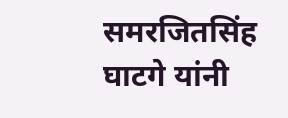समरजितसिंह घाटगे यांनी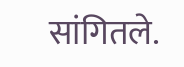सांगितले.